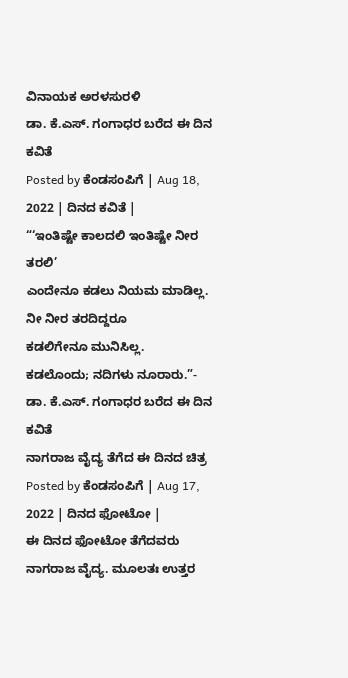ವಿನಾಯಕ ಅರಳಸುರಳಿ
ಡಾ. ಕೆ.ಎಸ್. ಗಂಗಾಧರ ಬರೆದ ಈ ದಿನ ಕವಿತೆ
Posted by ಕೆಂಡಸಂಪಿಗೆ | Aug 18, 2022 | ದಿನದ ಕವಿತೆ |
“‘ಇಂತಿಷ್ಟೇ ಕಾಲದಲಿ ಇಂತಿಷ್ಟೇ ನೀರ ತರಲಿ’
ಎಂದೇನೂ ಕಡಲು ನಿಯಮ ಮಾಡಿಲ್ಲ.
ನೀ ನೀರ ತರದಿದ್ದರೂ
ಕಡಲಿಗೇನೂ ಮುನಿಸಿಲ್ಲ.
ಕಡಲೊಂದು; ನದಿಗಳು ನೂರಾರು.”- ಡಾ. ಕೆ.ಎಸ್. ಗಂಗಾಧರ ಬರೆದ ಈ ದಿನ ಕವಿತೆ
ನಾಗರಾಜ ವೈದ್ಯ ತೆಗೆದ ಈ ದಿನದ ಚಿತ್ರ
Posted by ಕೆಂಡಸಂಪಿಗೆ | Aug 17, 2022 | ದಿನದ ಫೋಟೋ |
ಈ ದಿನದ ಫೋಟೋ ತೆಗೆದವರು ನಾಗರಾಜ ವೈದ್ಯ. ಮೂಲತಃ ಉತ್ತರ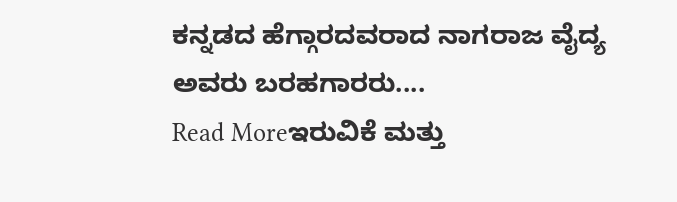ಕನ್ನಡದ ಹೆಗ್ಗಾರದವರಾದ ನಾಗರಾಜ ವೈದ್ಯ ಅವರು ಬರಹಗಾರರು....
Read Moreಇರುವಿಕೆ ಮತ್ತು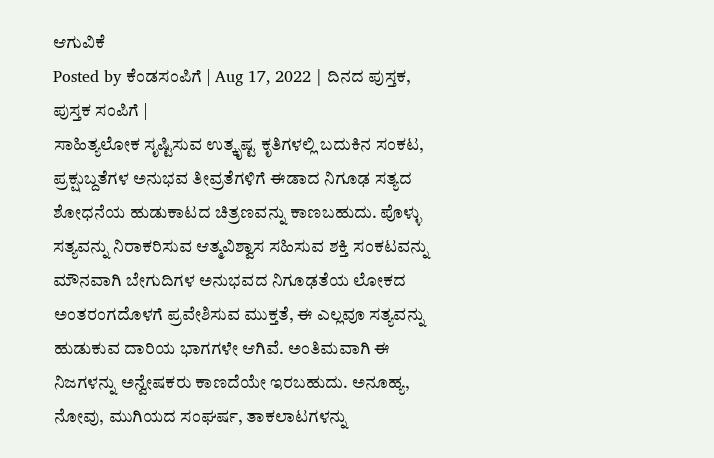ಆಗುವಿಕೆ
Posted by ಕೆಂಡಸಂಪಿಗೆ | Aug 17, 2022 | ದಿನದ ಪುಸ್ತಕ, ಪುಸ್ತಕ ಸಂಪಿಗೆ |
ಸಾಹಿತ್ಯಲೋಕ ಸೃಷ್ಟಿಸುವ ಉತ್ಕೃಷ್ಟ ಕೃತಿಗಳಲ್ಲಿ ಬದುಕಿನ ಸಂಕಟ, ಪ್ರಕ್ಷುಬ್ದತೆಗಳ ಅನುಭವ ತೀವ್ರತೆಗಳಿಗೆ ಈಡಾದ ನಿಗೂಢ ಸತ್ಯದ ಶೋಧನೆಯ ಹುಡುಕಾಟದ ಚಿತ್ರಣವನ್ನು ಕಾಣಬಹುದು. ಪೊಳ್ಳು ಸತ್ಯವನ್ನು ನಿರಾಕರಿಸುವ ಆತ್ಮವಿಶ್ವಾಸ ಸಹಿಸುವ ಶಕ್ತಿ ಸಂಕಟವನ್ನು ಮೌನವಾಗಿ ಬೇಗುದಿಗಳ ಅನುಭವದ ನಿಗೂಢತೆಯ ಲೋಕದ ಅಂತರಂಗದೊಳಗೆ ಪ್ರವೇಶಿಸುವ ಮುಕ್ತತೆ, ಈ ಎಲ್ಲವೂ ಸತ್ಯವನ್ನು ಹುಡುಕುವ ದಾರಿಯ ಭಾಗಗಳೇ ಆಗಿವೆ. ಅಂತಿಮವಾಗಿ ಈ ನಿಜಗಳನ್ನು ಅನ್ವೇಷಕರು ಕಾಣದೆಯೇ ಇರಬಹುದು. ಅನೂಹ್ಯ, ನೋವು, ಮುಗಿಯದ ಸಂಘರ್ಷ, ತಾಕಲಾಟಗಳನ್ನು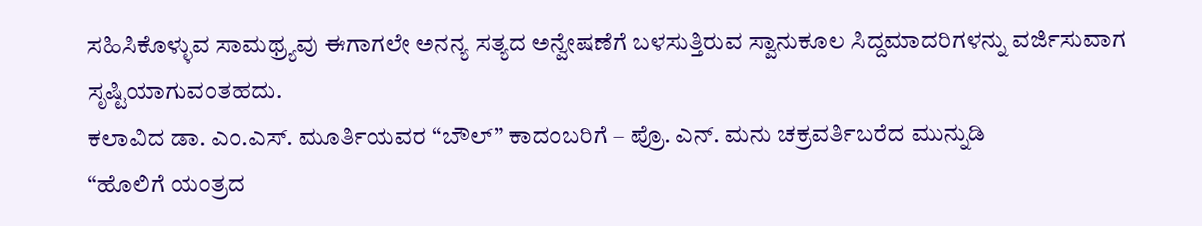ಸಹಿಸಿಕೊಳ್ಳುವ ಸಾಮಥ್ರ್ಯವು ಈಗಾಗಲೇ ಅನನ್ಯ ಸತ್ಯದ ಅನ್ವೇಷಣೆಗೆ ಬಳಸುತ್ತಿರುವ ಸ್ವಾನುಕೂಲ ಸಿದ್ದಮಾದರಿಗಳನ್ನು ವರ್ಜಿಸುವಾಗ ಸೃಷ್ಟಿಯಾಗುವಂತಹದು.
ಕಲಾವಿದ ಡಾ. ಎಂ.ಎಸ್. ಮೂರ್ತಿಯವರ “ಬೌಲ್” ಕಾದಂಬರಿಗೆ – ಪ್ರೊ. ಎನ್. ಮನು ಚಕ್ರವರ್ತಿಬರೆದ ಮುನ್ನುಡಿ
“ಹೊಲಿಗೆ ಯಂತ್ರದ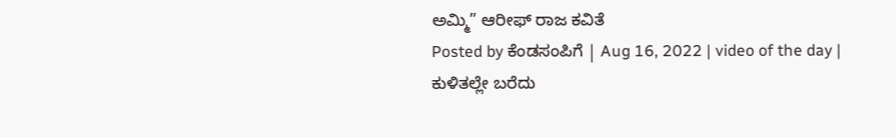ಅಮ್ಮಿ” ಆರೀಫ್ ರಾಜ ಕವಿತೆ
Posted by ಕೆಂಡಸಂಪಿಗೆ | Aug 16, 2022 | video of the day |
ಕುಳಿತಲ್ಲೇ ಬರೆದು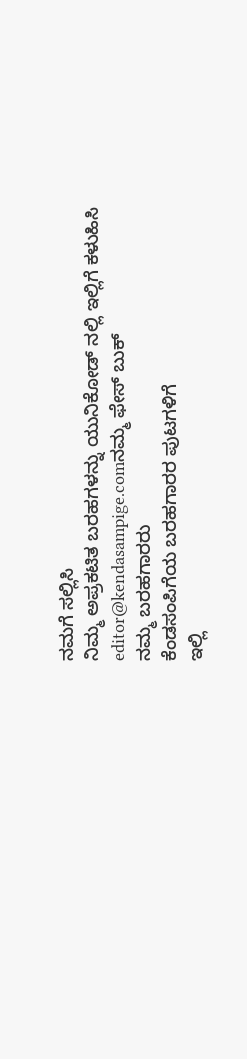ನಮಗೆ ಸಲ್ಲಿಸಿ
ನಿಮ್ಮ ಅಪ್ರಕಟಿತ ಬರಹಗಳನ್ನು ಯುನಿಕೋಡ್ ನಲ್ಲಿ ಇಲ್ಲಿಗೆ ಕಳುಹಿಸಿ
editor@kendasampige.comನಮ್ಮ ಫೇಸ್ ಬುಕ್
ನಮ್ಮ ಬರಹಗಾರರು
ಕೆಂಡಸಂಪಿಗೆಯ ಬರಹಗಾರರ ಪುಟಗಳಿಗೆ
ಇಲ್ಲಿ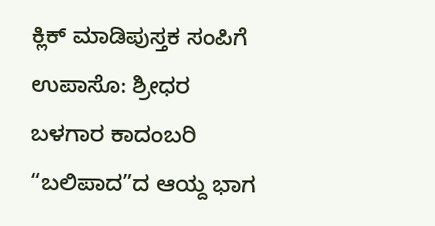ಕ್ಲಿಕ್ ಮಾಡಿಪುಸ್ತಕ ಸಂಪಿಗೆ
ಉಪಾಸೊ: ಶ್ರೀಧರ ಬಳಗಾರ ಕಾದಂಬರಿ “ಬಲಿಪಾದ”ದ ಆಯ್ದ ಭಾಗ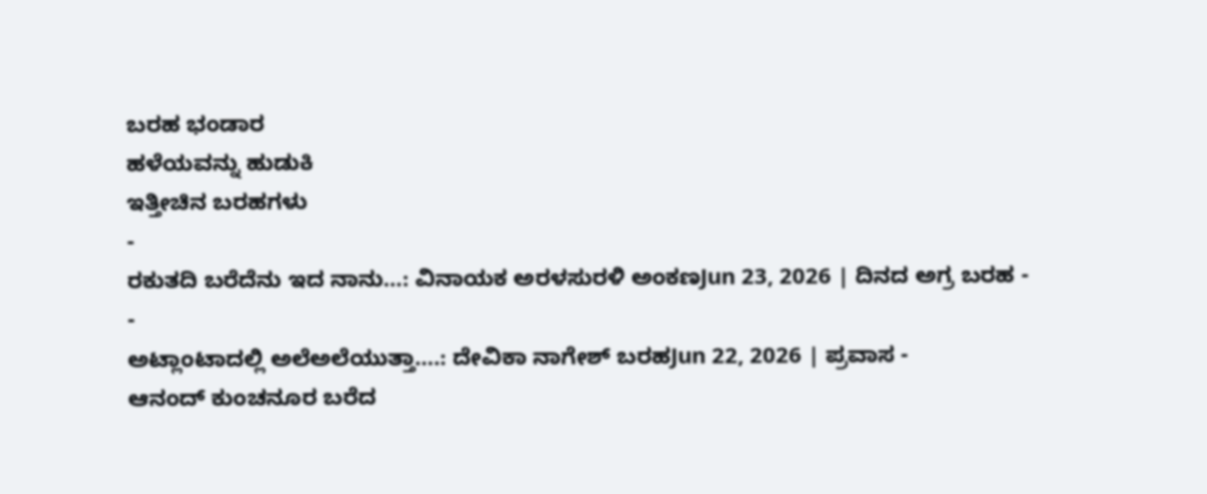ಬರಹ ಭಂಡಾರ
ಹಳೆಯವನ್ನು ಹುಡುಕಿ
ಇತ್ತೀಚಿನ ಬರಹಗಳು
-
ರಕುತದಿ ಬರೆದೆನು ಇದ ನಾನು…: ವಿನಾಯಕ ಅರಳಸುರಳಿ ಅಂಕಣJun 23, 2026 | ದಿನದ ಅಗ್ರ ಬರಹ -
-
ಅಟ್ಲಾಂಟಾದಲ್ಲಿ ಅಲೆಅಲೆಯುತ್ತಾ….: ದೇವಿಕಾ ನಾಗೇಶ್ ಬರಹJun 22, 2026 | ಪ್ರವಾಸ -
ಆನಂದ್ ಕುಂಚನೂರ ಬರೆದ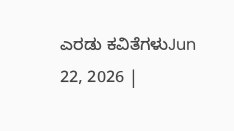ಎರಡು ಕವಿತೆಗಳುJun 22, 2026 |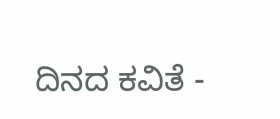ದಿನದ ಕವಿತೆ -